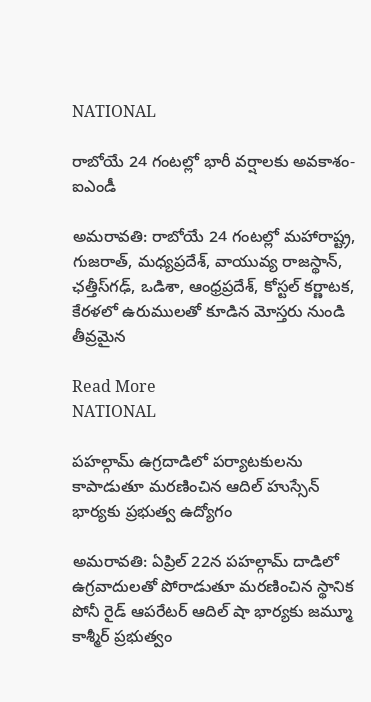NATIONAL

రాబోయే 24 గంటల్లో భారీ వర్షాలకు అవకాశం-ఐఎండీ

అమరావతి: రాబోయే 24 గంటల్లో మహారాష్ట్ర, గుజరాత్, మధ్యప్రదేశ్, వాయువ్య రాజస్థాన్, ఛత్తీస్‌గఢ్, ఒడిశా, ఆంధ్రప్రదేశ్, కోస్టల్ కర్ణాటక, కేరళలో ఉరుములతో కూడిన మోస్తరు నుండి తీవ్రమైన

Read More
NATIONAL

పహల్గామ్ ఉగ్రదాడిలో పర్యాటకులను కాపాడుతూ మరణించిన ఆదిల్ హుస్సేన్ భార్యకు ప్రభుత్వ ఉద్యోగం

అమరావతి: ఏప్రిల్ 22న పహల్గామ్ దాడిలో ఉగ్రవాదులతో పోరాడుతూ మరణించిన స్థానిక పోనీ రైడ్ ఆపరేటర్ ఆదిల్ షా భార్యకు జమ్మూ కాశ్మీర్ ప్రభుత్వం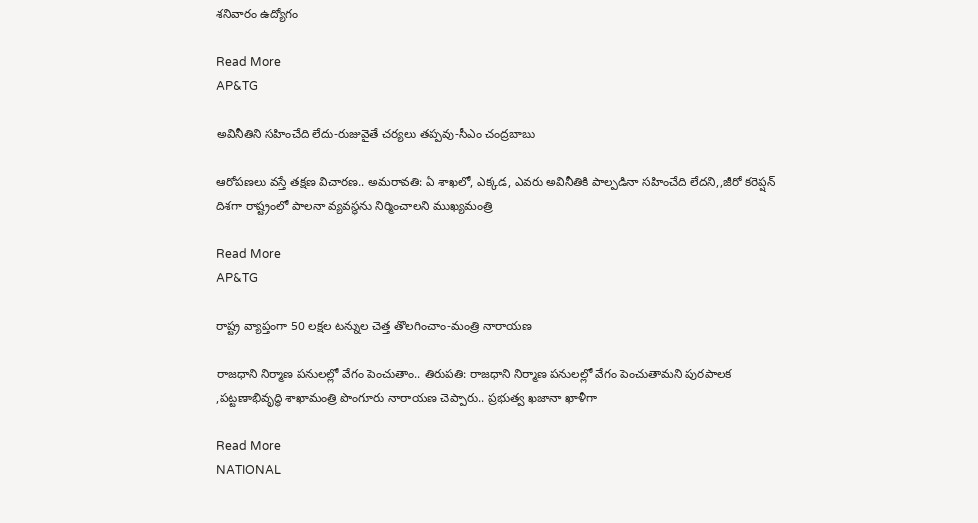శనివారం ఉద్యోగం

Read More
AP&TG

అవినీతిని సహించేది లేదు-రుజువైతే చర్యలు తప్పవు-సీఎం చంద్రబాబు

ఆరోపణలు వస్తే తక్షణ విచారణ.. అమరావతి: ఏ శాఖలో, ఎక్కడ, ఎవరు అవినీతికి పాల్పడినా సహించేది లేదని,,జీరో కరెప్షన్ దిశగా రాష్ట్రంలో పాలనా వ్యవస్థను నిర్మించాలని ముఖ్యమంత్రి

Read More
AP&TG

రాష్ట్ర వ్యాప్తంగా 50 లక్షల టన్నుల చెత్త తొలగించాం-మంత్రి నారాయణ

రాజధాని నిర్మాణ పనులల్లో వేగం పెంచుతాం.. తిరుపతి: రాజధాని నిర్మాణ పనులల్లో వేగం పెంచుతామని పురపాలక ,పట్టణాభివృద్ధి శాఖామంత్రి పొంగూరు నారాయణ చెప్పారు.. ప్రభుత్వ ఖజానా ఖాళీగా

Read More
NATIONAL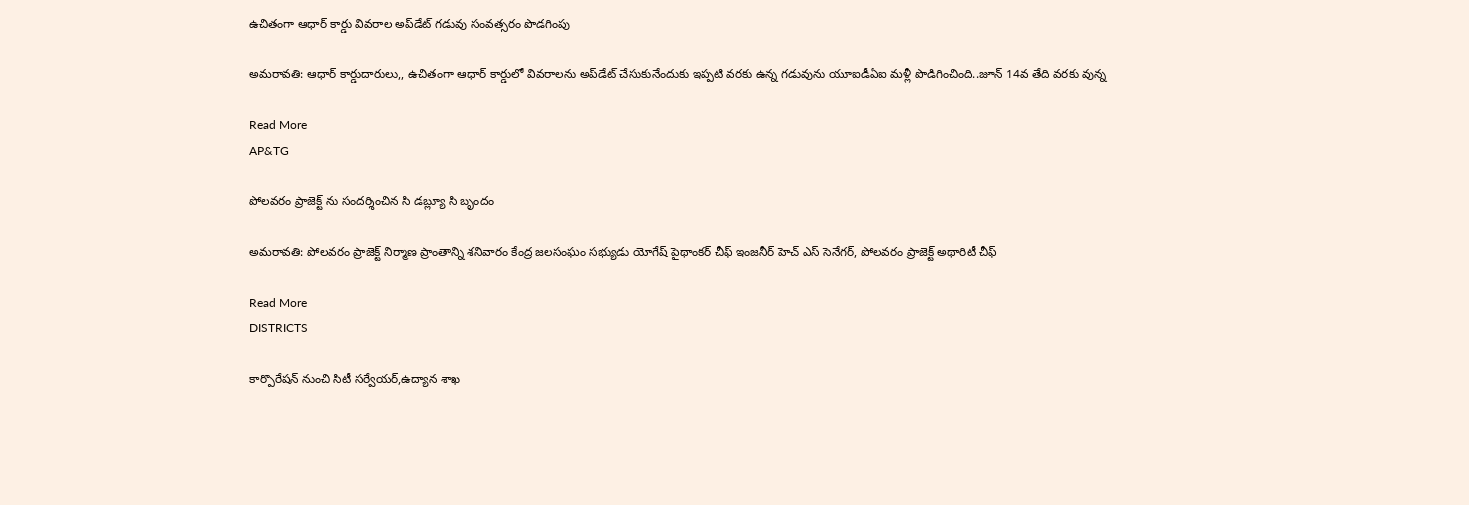ఉచితంగా ఆధార్ కార్డు వివరాల అప్‌డేట్ గడువు సంవత్సరం పొడగింపు

అమరావతి: ఆధార్ కార్డుదారులు,, ఉచితంగా ఆధార్ కార్డులో వివరాలను అప్‌డేట్ చేసుకునేందుకు ఇప్పటి వరకు ఉన్న గడువును యూఐడీఏఐ మళ్లీ పొడిగించింది..జూన్ 14వ తేది వరకు వున్న

Read More
AP&TG

పోలవరం ప్రాజెక్ట్ ను సందర్శించిన సి డబ్ల్యూ సి బృందం

అమరావతి: పోలవరం ప్రాజెక్ట్ నిర్మాణ ప్రాంతాన్ని శనివారం కేంద్ర జలసంఘం సభ్యుడు యోగేష్ పైథాంకర్ చీఫ్ ఇంజనీర్ హెచ్ ఎస్ సెనేగర్, పోలవరం ప్రాజెక్ట్ అథారిటీ చీఫ్

Read More
DISTRICTS

కార్పొరేషన్ నుంచి సిటీ సర్వేయర్,ఉద్యాన శాఖ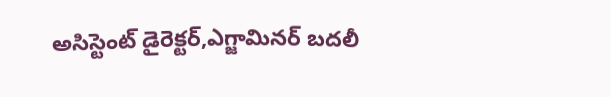అసిస్టెంట్ డైరెక్టర్,ఎగ్జామినర్ బదలీ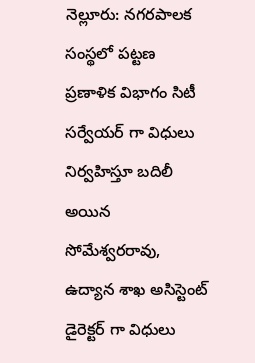నెల్లూరు: నగరపాలక సంస్థలో పట్టణ ప్రణాళిక విభాగం సిటీ సర్వేయర్ గా విధులు నిర్వహిస్తూ బదిలీ అయిన సోమేశ్వరరావు, ఉద్యాన శాఖ అసిస్టెంట్ డైరెక్టర్ గా విధులు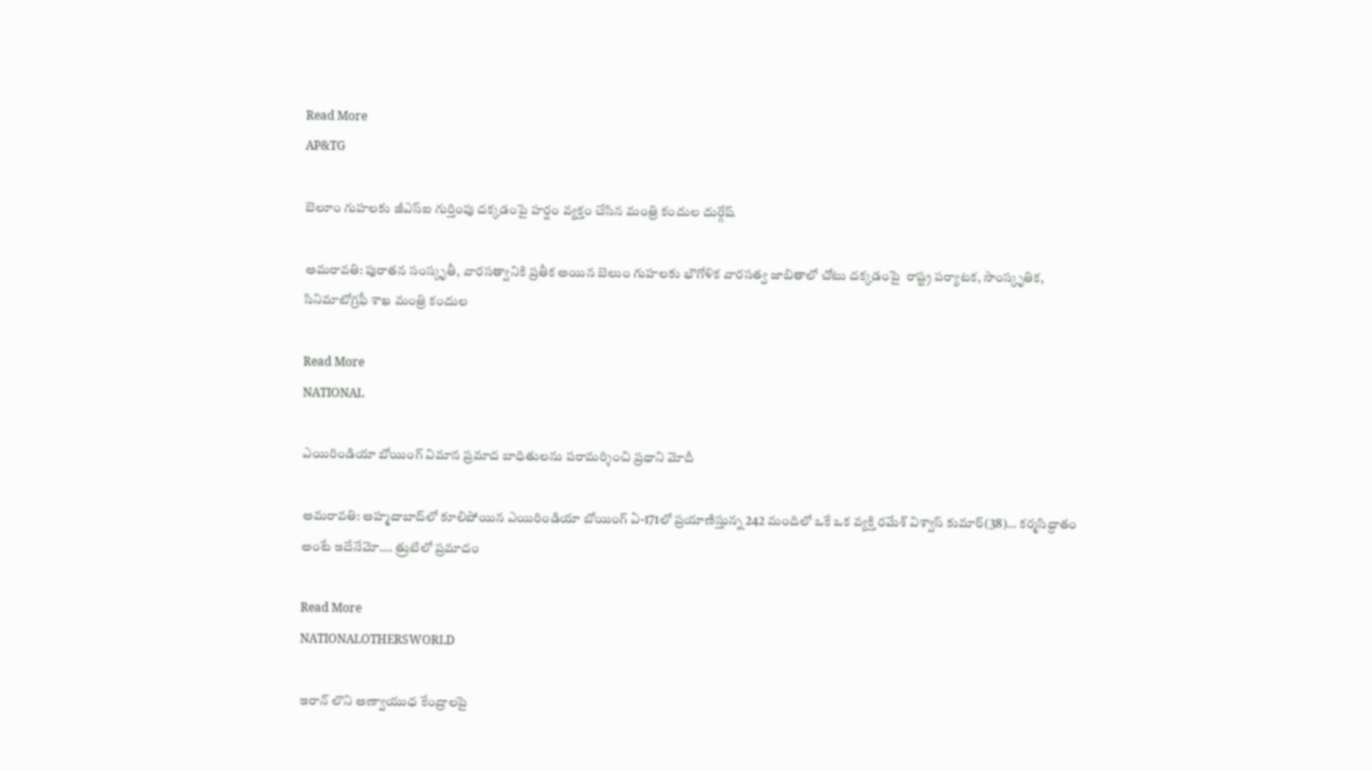Read More
AP&TG

బెలూం గుహలకు జీఎస్ఐ గుర్తింపు దక్కడంపై హర్షం వ్యక్తం చేసిన మంత్రి కందుల దుర్గేష్

అమరావతి: పురాతన సంస్కృతీ, వారసత్వానికి ప్రతీక అయిన బెలుం గుహలకు భౌగోళిక వారసత్వ జాబితాలో చోటు దక్కడంపై  రాష్ట్ర పర్యాటక, సాంస్కృతిక, సినిమాటోగ్రఫీ శాఖ మంత్రి కందుల

Read More
NATIONAL

ఎయిరిండియా బోయింగ్‌ విమాన ప్రమాద బాధితులను పరామర్శించి ప్రధాని మోదీ

అమరావతి: అహ్మదాబాద్‌లో కూలిపోయిన ఎయిరిండియా బోయింగ్‌ ఏ-171లో ప్రయాణిస్తున్న 242 మందిలో ఒకే ఒక వ్యక్తి రమేశ్‌ విశ్వాస్‌ కుమార్‌(38)… కర్మసిద్దాతం అంటే ఇదేనేమో…. త్రుటిలో ప్రమాదం

Read More
NATIONALOTHERSWORLD

ఇరాన్‌ లొని అణ్వాయుధ కేంద్రాలపై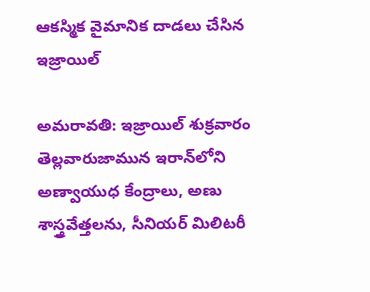ఆక‌స్మిక వైమానిక దాడలు చేసిన ఇజ్రాయిల్

అమరావతి: ఇజ్రాయిల్ శుక్ర‌వారం తెల్ల‌వారుజామున ఇరాన్‌లోని అణ్వాయుధ కేంద్రాలు, అణు శాస్త్ర‌వేత్త‌ల‌ను, సీనియ‌ర్ మిలిట‌రీ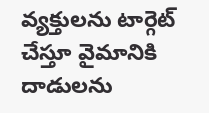వ్య‌క్తుల‌ను టార్గెట్ చేస్తూ వైమానికి దాడులను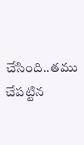చేసింది..త‌ము చేపట్టిన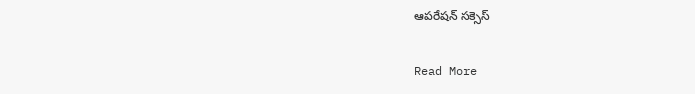ఆప‌రేష‌న్ స‌క్సెస్

Read More